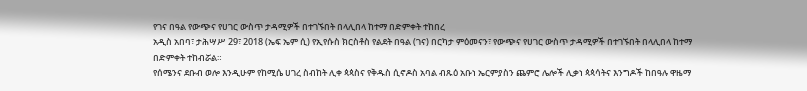የገና በዓል የውጭና የሀገር ውስጥ ታዳሚዎች በተገኙበት በላሊበላ ከተማ በድምቀት ተከበረ
አዲስ አበባ፣ ታሕሣሥ 29፣ 2018 (ኤፍ ኤም ሲ) የኢየሱስ ክርስቶስ የልደት በዓል (ገና) በርካታ ምዕመናን፣ የውጭና የሀገር ውስጥ ታዳሚዎች በተገኙበት በላሊበላ ከተማ በድምቀት ተከብሯል።
የሰሜንና ደቡብ ወሎ እንዲሁም የከሚሴ ሀገረ ስብከት ሊቀ ጳጳስና የቅዱስ ሲኖዶስ አባል ብጹዕ አቡነ ኤርምያስን ጨምሮ ሌሎች ሊቃነ ጳጳሳትና እንግዶች ከበዓሉ ዋዜማ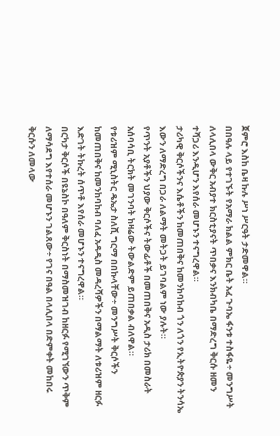ጀምሮ እስከ ቤዛ ኩሉ ሥነ ሥርዓት ታድመዋል።
በበዓሉ ላይ የተገኙት የአማራ ክልል ምክር ቤት አፈ ጉባኤ ፋንቱ ተስፋዬ÷ መንግሥት ለላሊበላ ውቅር አብያተ ክርስቲያናት ጥበቃና እንክብካቤ በማድረግ ቅርሱ ዘመን ተሻጋሪ እንዲሆን እየሰራ መሆኑን ተናግረዋል።
ታሪካዊ ቅርሶችንና እሴቶችን ከመጠበቅና ከመንከባከብ ጎን ለጎን የኢትዮጵያን ትንሳኤ እውን ለማድረግ በጋራ ለልማት መትጋት ይገባልም ነው ያሉት።
የጥንት አያቶችን ህያው ቅርሶችና ትውፊቶች በመጠበቅና አዲስ ታሪክ በመስራት አሰባሳቢ ትርክት መገንባት ከዛሬው ትውልድም ይጠበቃል ብለዋል።
የቱሪዝም ሚኒስትር ዴኤታ ስለሺ ግርማ በበኩላቸው÷ መንግሥት ቅርሶችን ከመጠበቅና ከመንከባከብ ባለፈ አዳዲስ መዳረሻዎችን በማልማት ለቱሪዝም ዘርፉ እድገት ትኩረት ሰጥቶ እየሰራ መሆኑን ተናግረዋል።
በርካታ ቅርሶች በዩኔስኮ በዓለም ቅርስነት በማስመዝገብ ከዘርፉ የሚገኘውን ጥቅም ለማሳደግ እየተሰራ መሆኑን ገልጸው÷ የገና በዓል በላሊበላ በድምቀት መከበሩ ቅርሱን ለመላው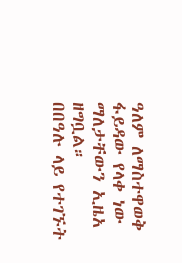ዓለም ለማስተዋወቅ ፋይዳው የላቀ ነው ማለታቸውን ኢዜአ ዘግቧል።
በበዓሉ ላይ የተገኙት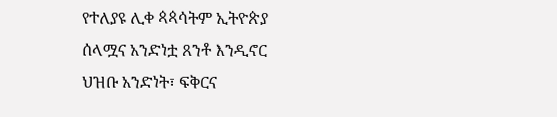የተለያዩ ሊቀ ጳጳሳትም ኢትዮጵያ ሰላሟና አንድነቷ ጸንቶ እንዲኖር ህዝቡ አንድነት፣ ፍቅርና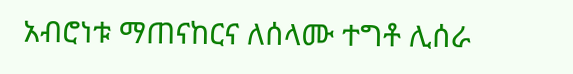አብሮነቱ ማጠናከርና ለሰላሙ ተግቶ ሊሰራ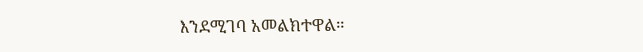እንደሚገባ አመልክተዋል።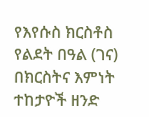የእየሱስ ክርስቶስ የልደት በዓል (ገና) በክርስትና እምነት ተከታዮች ዘንድ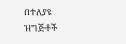በተለያዩ ዝግጅቶች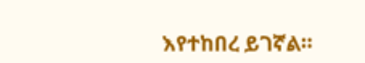እየተከበረ ይገኛል።